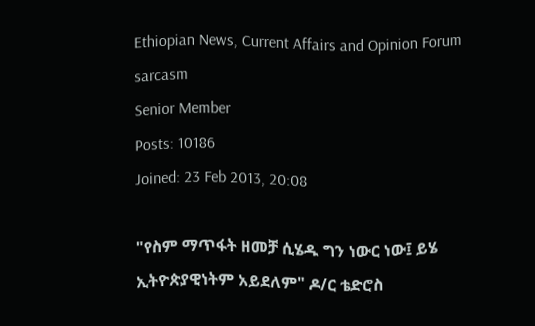Ethiopian News, Current Affairs and Opinion Forum
sarcasm
Senior Member
Posts: 10186
Joined: 23 Feb 2013, 20:08

"የስም ማጥፋት ዘመቻ ሲሄዱ ግን ነውር ነው፤ ይሄ ኢትዮጵያዊነትም አይደለም" ዶ/ር ቴድሮስ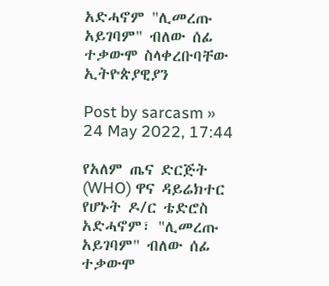አድሓኖም "ሊመረጡ አይገባም" ብለው ሰፊ ተቃውሞ ስላቀረቡባቸው ኢትዮጵያዊያን

Post by sarcasm » 24 May 2022, 17:44

የአለም ጤና ድርጅት (WHO) ዋና ዳይሬክተር የሆኑት ዶ/ር ቴድሮስ አድሓኖም፣ "ሊመረጡ አይገባም" ብለው ሰፊ ተቃውሞ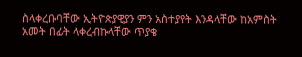ስላቀረቡባቸው ኢትዮጵያዊያን ምን አስተያየት እንዳላቸው ከአምስት አመት በፊት ላቀረብኩላቸው ጥያቄ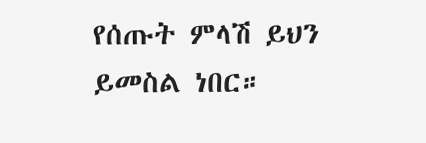የሰጡት ምላሽ ይህን ይመስል ነበር።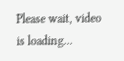Please wait, video is loading...